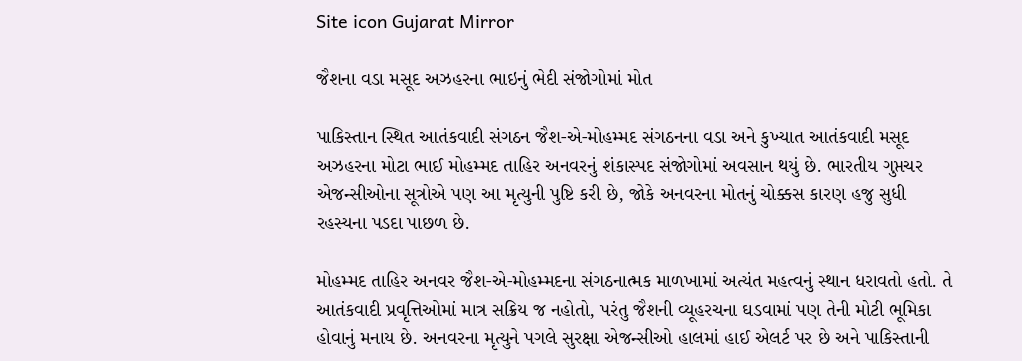Site icon Gujarat Mirror

જૈશના વડા મસૂદ અઝહરના ભાઇનું ભેદી સંજોગોમાં મોત

પાકિસ્તાન સ્થિત આતંકવાદી સંગઠન જૈશ-એ-મોહમ્મદ સંગઠનના વડા અને કુખ્યાત આતંકવાદી મસૂદ અઝહરના મોટા ભાઈ મોહમ્મદ તાહિર અનવરનું શંકાસ્પદ સંજોગોમાં અવસાન થયું છે. ભારતીય ગુપ્તચર એજન્સીઓના સૂત્રોએ પણ આ મૃત્યુની પુષ્ટિ કરી છે, જોકે અનવરના મોતનું ચોક્કસ કારણ હજુ સુધી રહસ્યના પડદા પાછળ છે.

મોહમ્મદ તાહિર અનવર જૈશ-એ-મોહમ્મદના સંગઠનાત્મક માળખામાં અત્યંત મહત્વનું સ્થાન ધરાવતો હતો. તે આતંકવાદી પ્રવૃત્તિઓમાં માત્ર સક્રિય જ નહોતો, પરંતુ જૈશની વ્યૂહરચના ઘડવામાં પણ તેની મોટી ભૂમિકા હોવાનું મનાય છે. અનવરના મૃત્યુને પગલે સુરક્ષા એજન્સીઓ હાલમાં હાઈ એલર્ટ પર છે અને પાકિસ્તાની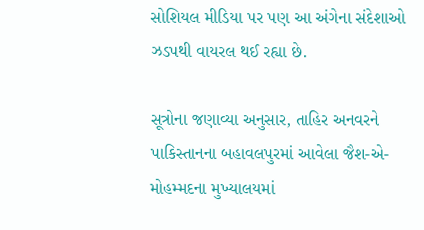સોશિયલ મીડિયા પર પણ આ અંગેના સંદેશાઓ ઝડપથી વાયરલ થઈ રહ્યા છે.

સૂત્રોના જણાવ્યા અનુસાર, તાહિર અનવરને પાકિસ્તાનના બહાવલપુરમાં આવેલા જૈશ-એ-મોહમ્મદના મુખ્યાલયમાં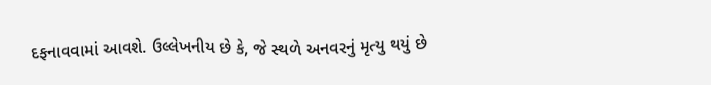દફનાવવામાં આવશે. ઉલ્લેખનીય છે કે, જે સ્થળે અનવરનું મૃત્યુ થયું છે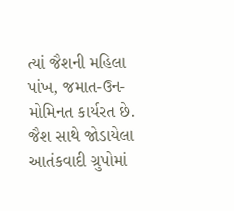ત્યાં જૈશની મહિલા પાંખ, જમાત-ઉન-મોમિનત કાર્યરત છે. જૈશ સાથે જોડાયેલા આતંકવાદી ગ્રુપોમાં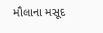મૌલાના મસૂદ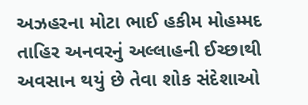અઝહરના મોટા ભાઈ હકીમ મોહમ્મદ તાહિર અનવરનું અલ્લાહની ઈચ્છાથી અવસાન થયું છે તેવા શોક સંદેશાઓ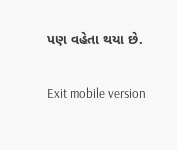પણ વહેતા થયા છે.

Exit mobile version